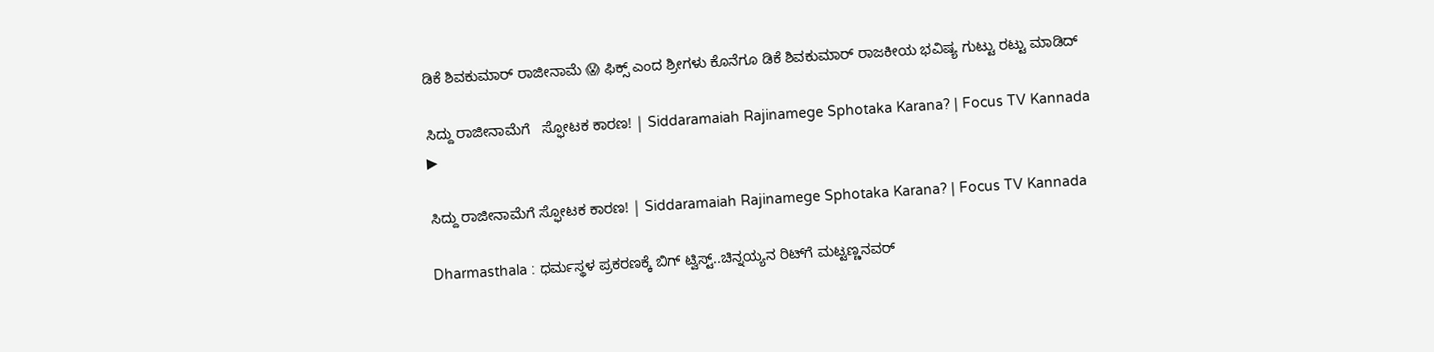ಡಿಕೆ ಶಿವಕುಮಾರ್ ರಾಜೀನಾಮೆ 😱 ಫಿಕ್ಸ್ ಎಂದ ಶ್ರೀಗಳು ಕೊನೆಗೂ ಡಿಕೆ ಶಿವಕುಮಾರ್ ರಾಜಕೀಯ ಭವಿಷ್ಯ ಗುಟ್ಟು ರಟ್ಟು ಮಾಡಿದ್

ಸಿದ್ದು ರಾಜೀನಾಮೆಗೆ   ಸ್ಫೋಟಕ ಕಾರಣ! | Siddaramaiah Rajinamege Sphotaka Karana? | Focus TV Kannada
▶

ಸಿದ್ದು ರಾಜೀನಾಮೆಗೆ ಸ್ಫೋಟಕ ಕಾರಣ! | Siddaramaiah Rajinamege Sphotaka Karana? | Focus TV Kannada

Dharmasthala : ಧರ್ಮಸ್ಥಳ ಪ್ರಕರಣಕ್ಕೆ ಬಿಗ್ ಟ್ವಿಸ್ಟ್..ಚಿನ್ನಯ್ಯನ ರಿಟ್‌ಗೆ ಮಟ್ಟಣ್ಣನವರ್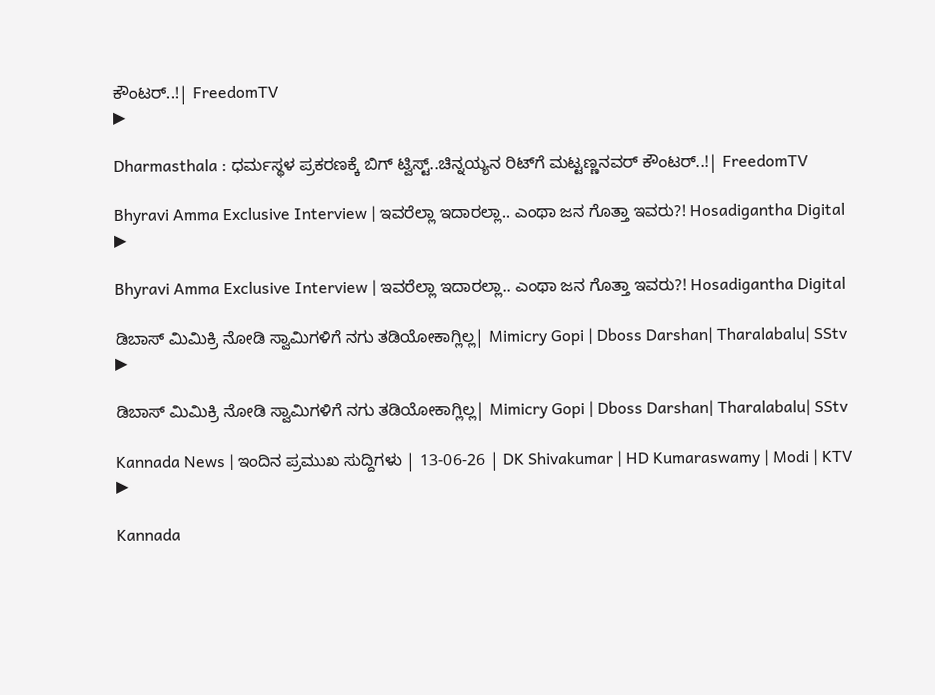ಕೌಂಟರ್..!| FreedomTV
▶

Dharmasthala : ಧರ್ಮಸ್ಥಳ ಪ್ರಕರಣಕ್ಕೆ ಬಿಗ್ ಟ್ವಿಸ್ಟ್..ಚಿನ್ನಯ್ಯನ ರಿಟ್‌ಗೆ ಮಟ್ಟಣ್ಣನವರ್ ಕೌಂಟರ್..!| FreedomTV

Bhyravi Amma Exclusive Interview | ಇವರೆಲ್ಲಾ ಇದಾರಲ್ಲಾ.. ಎಂಥಾ ಜನ ಗೊತ್ತಾ ಇವರು?! Hosadigantha Digital
▶

Bhyravi Amma Exclusive Interview | ಇವರೆಲ್ಲಾ ಇದಾರಲ್ಲಾ.. ಎಂಥಾ ಜನ ಗೊತ್ತಾ ಇವರು?! Hosadigantha Digital

ಡಿಬಾಸ್ ಮಿಮಿಕ್ರಿ ನೋಡಿ ಸ್ವಾಮಿಗಳಿಗೆ ನಗು ತಡಿಯೋಕಾಗ್ಲಿಲ್ಲ| Mimicry Gopi | Dboss Darshan| Tharalabalu| SStv
▶

ಡಿಬಾಸ್ ಮಿಮಿಕ್ರಿ ನೋಡಿ ಸ್ವಾಮಿಗಳಿಗೆ ನಗು ತಡಿಯೋಕಾಗ್ಲಿಲ್ಲ| Mimicry Gopi | Dboss Darshan| Tharalabalu| SStv

Kannada News | ಇಂದಿನ ಪ್ರಮುಖ ಸುದ್ದಿಗಳು | 13-06-26 | DK Shivakumar | HD Kumaraswamy | Modi | KTV
▶

Kannada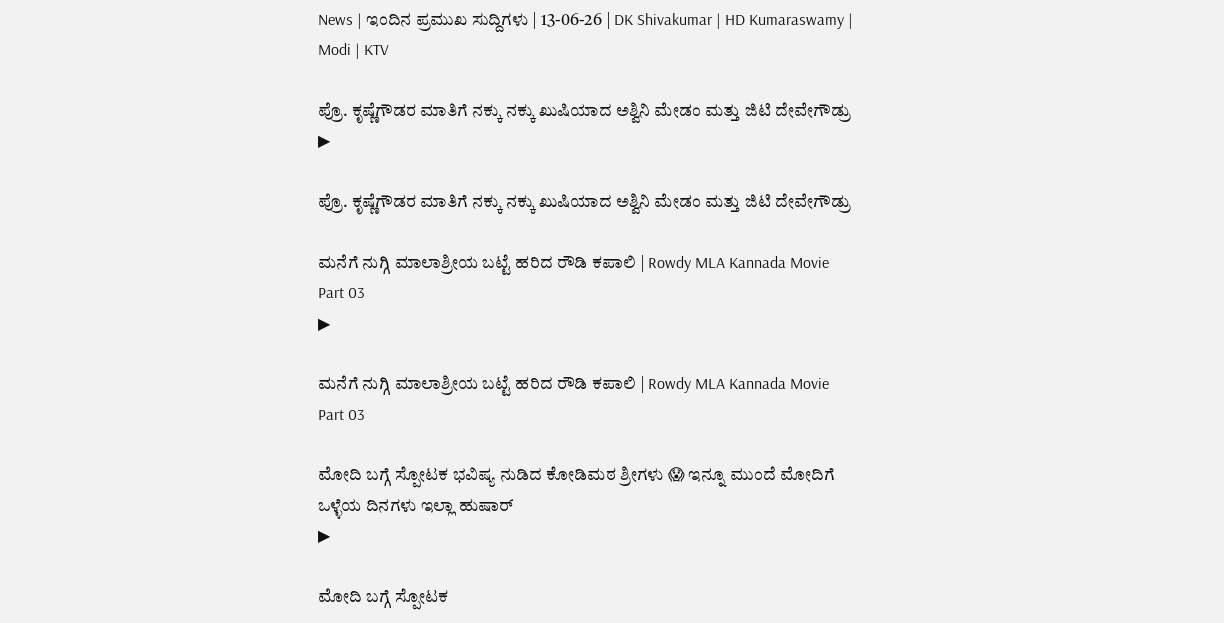News | ಇಂದಿನ ಪ್ರಮುಖ ಸುದ್ದಿಗಳು | 13-06-26 | DK Shivakumar | HD Kumaraswamy | Modi | KTV

ಪ್ರೊ. ಕೃಷ್ಣೆಗೌಡರ ಮಾತಿಗೆ ನಕ್ಕು ನಕ್ಕು ಖುಷಿಯಾದ ಅಶ್ವಿನಿ ಮೇಡಂ ಮತ್ತು ಜಿಟಿ ದೇವೇಗೌಡ್ರು
▶

ಪ್ರೊ. ಕೃಷ್ಣೆಗೌಡರ ಮಾತಿಗೆ ನಕ್ಕು ನಕ್ಕು ಖುಷಿಯಾದ ಅಶ್ವಿನಿ ಮೇಡಂ ಮತ್ತು ಜಿಟಿ ದೇವೇಗೌಡ್ರು

ಮನೆಗೆ ನುಗ್ಗಿ ಮಾಲಾಶ್ರೀಯ ಬಟ್ಟೆ ಹರಿದ ರೌಡಿ ಕಪಾಲಿ | Rowdy MLA Kannada Movie Part 03
▶

ಮನೆಗೆ ನುಗ್ಗಿ ಮಾಲಾಶ್ರೀಯ ಬಟ್ಟೆ ಹರಿದ ರೌಡಿ ಕಪಾಲಿ | Rowdy MLA Kannada Movie Part 03

ಮೋದಿ ಬಗ್ಗೆ ಸ್ಪೋಟಕ ಭವಿಷ್ಯ ನುಡಿದ ಕೋಡಿಮಠ ಶ್ರೀಗಳು 😱 ಇನ್ನೂ ಮುಂದೆ ಮೋದಿಗೆ ಒಳ್ಳೆಯ ದಿನಗಳು ಇಲ್ಲಾ ಹುಷಾರ್
▶

ಮೋದಿ ಬಗ್ಗೆ ಸ್ಪೋಟಕ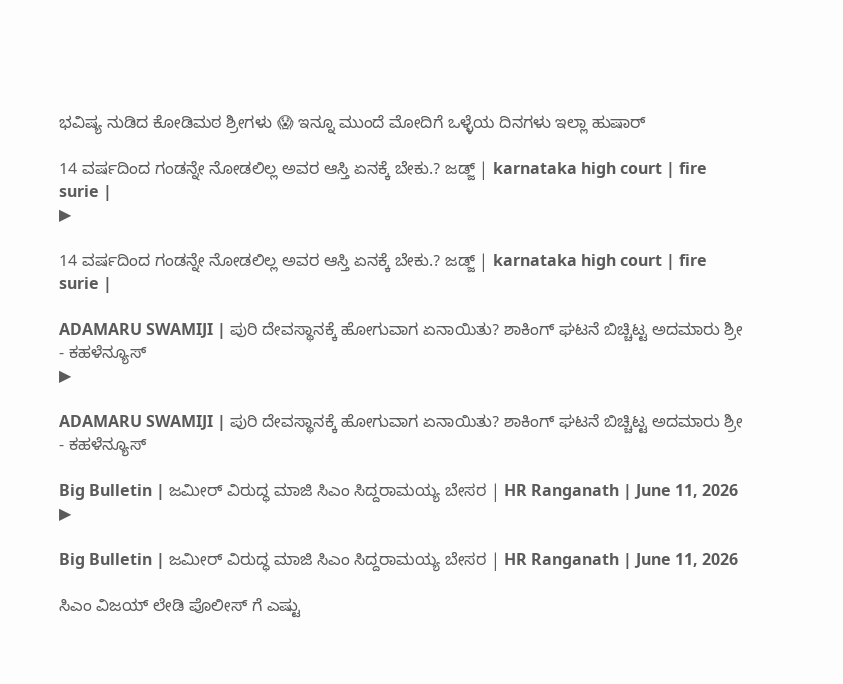ಭವಿಷ್ಯ ನುಡಿದ ಕೋಡಿಮಠ ಶ್ರೀಗಳು 😱 ಇನ್ನೂ ಮುಂದೆ ಮೋದಿಗೆ ಒಳ್ಳೆಯ ದಿನಗಳು ಇಲ್ಲಾ ಹುಷಾರ್

14 ವರ್ಷದಿಂದ ಗಂಡನ್ನೇ ನೋಡಲಿಲ್ಲ ಅವರ ಆಸ್ತಿ ಏನಕ್ಕೆ ಬೇಕು.? ಜಡ್ಜ್ | karnataka high court | fire surie |
▶

14 ವರ್ಷದಿಂದ ಗಂಡನ್ನೇ ನೋಡಲಿಲ್ಲ ಅವರ ಆಸ್ತಿ ಏನಕ್ಕೆ ಬೇಕು.? ಜಡ್ಜ್ | karnataka high court | fire surie |

ADAMARU SWAMIJI | ಪುರಿ ದೇವಸ್ಥಾನಕ್ಕೆ ಹೋಗುವಾಗ ಏನಾಯಿತು? ಶಾಕಿಂಗ್ ಘಟನೆ ಬಿಚ್ಚಿಟ್ಟ ಅದಮಾರು ಶ್ರೀ - ಕಹಳೆನ್ಯೂಸ್
▶

ADAMARU SWAMIJI | ಪುರಿ ದೇವಸ್ಥಾನಕ್ಕೆ ಹೋಗುವಾಗ ಏನಾಯಿತು? ಶಾಕಿಂಗ್ ಘಟನೆ ಬಿಚ್ಚಿಟ್ಟ ಅದಮಾರು ಶ್ರೀ - ಕಹಳೆನ್ಯೂಸ್

Big Bulletin | ಜಮೀರ್‌ ವಿರುದ್ಧ ಮಾಜಿ ಸಿಎಂ ಸಿದ್ದರಾಮಯ್ಯ ಬೇಸರ | HR Ranganath | June 11, 2026
▶

Big Bulletin | ಜಮೀರ್‌ ವಿರುದ್ಧ ಮಾಜಿ ಸಿಎಂ ಸಿದ್ದರಾಮಯ್ಯ ಬೇಸರ | HR Ranganath | June 11, 2026

ಸಿಎಂ ವಿಜಯ್ ಲೇಡಿ ಪೊಲೀಸ್ ಗೆ ಎಷ್ಟು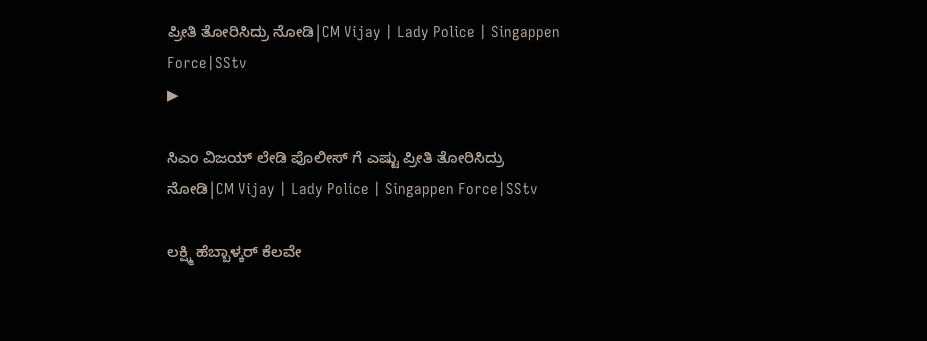ಪ್ರೀತಿ ತೋರಿಸಿದ್ರು ನೋಡಿ|CM Vijay | Lady Police | Singappen Force|SStv
▶

ಸಿಎಂ ವಿಜಯ್ ಲೇಡಿ ಪೊಲೀಸ್ ಗೆ ಎಷ್ಟು ಪ್ರೀತಿ ತೋರಿಸಿದ್ರು ನೋಡಿ|CM Vijay | Lady Police | Singappen Force|SStv

ಲಕ್ಷ್ಮಿ ಹೆಬ್ಬಾಳ್ಕರ್ ಕೆಲವೇ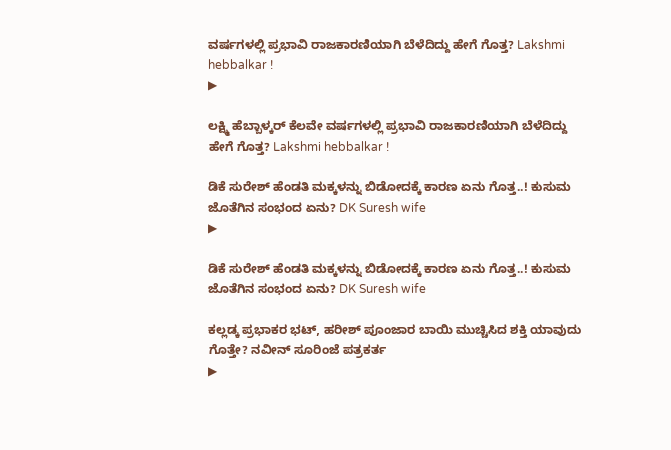ವರ್ಷಗಳಲ್ಲಿ ಪ್ರಭಾವಿ ರಾಜಕಾರಣಿಯಾಗಿ ಬೆಳೆದಿದ್ದು ಹೇಗೆ ಗೊತ್ತ? Lakshmi hebbalkar !
▶

ಲಕ್ಷ್ಮಿ ಹೆಬ್ಬಾಳ್ಕರ್ ಕೆಲವೇ ವರ್ಷಗಳಲ್ಲಿ ಪ್ರಭಾವಿ ರಾಜಕಾರಣಿಯಾಗಿ ಬೆಳೆದಿದ್ದು ಹೇಗೆ ಗೊತ್ತ? Lakshmi hebbalkar !

ಡಿಕೆ ಸುರೇಶ್ ಹೆಂಡತಿ ಮಕ್ಕಳನ್ನು ಬಿಡೋದಕ್ಕೆ ಕಾರಣ ಏನು ಗೊತ್ತ..! ಕುಸುಮ ಜೊತೆಗಿನ ಸಂಭಂದ ಏನು? DK Suresh wife
▶

ಡಿಕೆ ಸುರೇಶ್ ಹೆಂಡತಿ ಮಕ್ಕಳನ್ನು ಬಿಡೋದಕ್ಕೆ ಕಾರಣ ಏನು ಗೊತ್ತ..! ಕುಸುಮ ಜೊತೆಗಿನ ಸಂಭಂದ ಏನು? DK Suresh wife

ಕಲ್ಲಡ್ಕ ಪ್ರಭಾಕರ ಭಟ್, ಹರೀಶ್ ಪೂಂಜಾರ ಬಾಯಿ ಮುಚ್ಚಿಸಿದ ಶಕ್ತಿ ಯಾವುದು ಗೊತ್ತೇ? ನವೀನ್ ಸೂರಿಂಜೆ ಪತ್ರಕರ್ತ
▶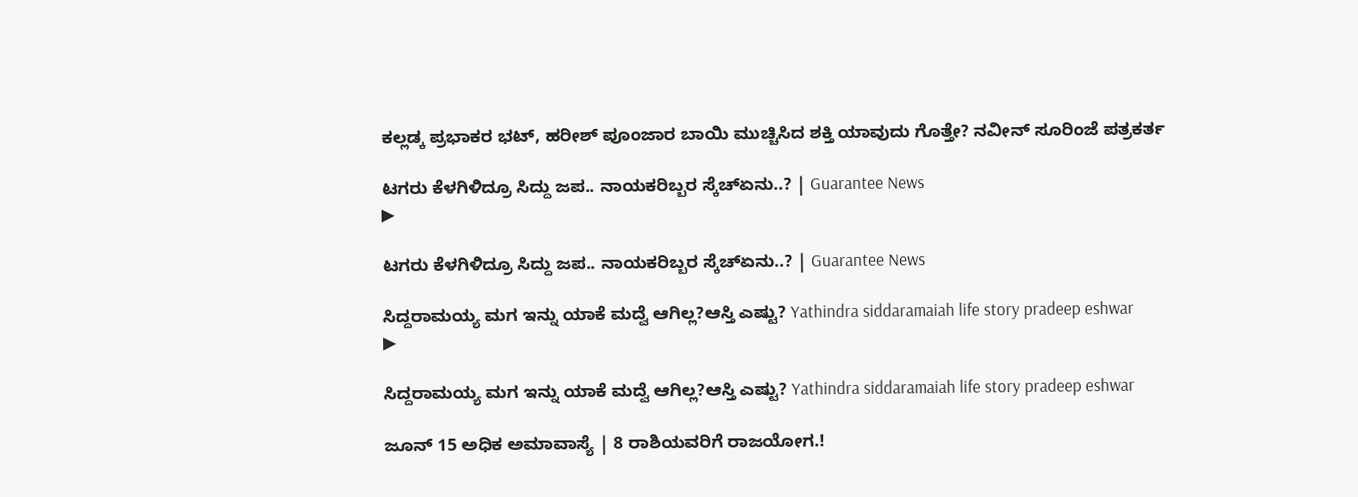ಕಲ್ಲಡ್ಕ ಪ್ರಭಾಕರ ಭಟ್, ಹರೀಶ್ ಪೂಂಜಾರ ಬಾಯಿ ಮುಚ್ಚಿಸಿದ ಶಕ್ತಿ ಯಾವುದು ಗೊತ್ತೇ? ನವೀನ್ ಸೂರಿಂಜೆ ಪತ್ರಕರ್ತ

ಟಗರು ಕೆಳಗಿಳಿದ್ರೂ ಸಿದ್ದು ಜಪ.. ನಾಯಕರಿಬ್ಬರ ಸ್ಕೆಚ್ಏನು..? | Guarantee News
▶

ಟಗರು ಕೆಳಗಿಳಿದ್ರೂ ಸಿದ್ದು ಜಪ.. ನಾಯಕರಿಬ್ಬರ ಸ್ಕೆಚ್ಏನು..? | Guarantee News

ಸಿದ್ದರಾಮಯ್ಯ ಮಗ ಇನ್ನು ಯಾಕೆ ಮದ್ವೆ ಆಗಿಲ್ಲ?ಆಸ್ತಿ ಎಷ್ಟು? Yathindra siddaramaiah life story pradeep eshwar
▶

ಸಿದ್ದರಾಮಯ್ಯ ಮಗ ಇನ್ನು ಯಾಕೆ ಮದ್ವೆ ಆಗಿಲ್ಲ?ಆಸ್ತಿ ಎಷ್ಟು? Yathindra siddaramaiah life story pradeep eshwar

ಜೂನ್ 15 ಅಧಿಕ ಅಮಾವಾಸ್ಯೆ | 8 ರಾಶಿಯವರಿಗೆ ರಾಜಯೋಗ.!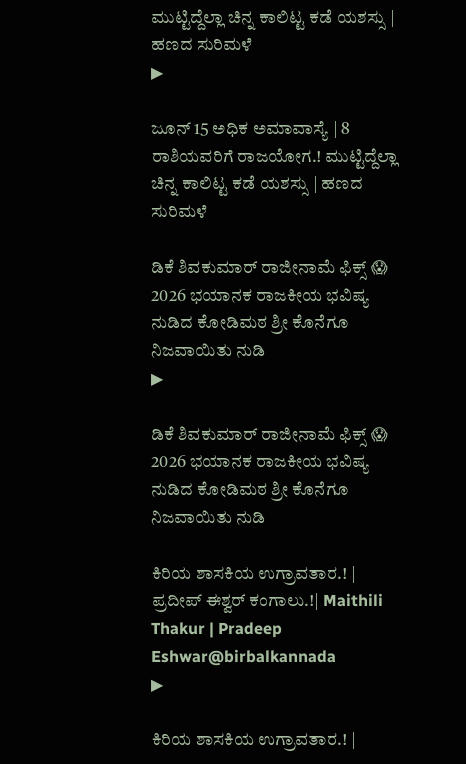ಮುಟ್ಟಿದ್ದೆಲ್ಲಾ ಚಿನ್ನ ಕಾಲಿಟ್ಟ ಕಡೆ ಯಶಸ್ಸು | ಹಣದ ಸುರಿಮಳೆ
▶

ಜೂನ್ 15 ಅಧಿಕ ಅಮಾವಾಸ್ಯೆ | 8 ರಾಶಿಯವರಿಗೆ ರಾಜಯೋಗ.! ಮುಟ್ಟಿದ್ದೆಲ್ಲಾ ಚಿನ್ನ ಕಾಲಿಟ್ಟ ಕಡೆ ಯಶಸ್ಸು | ಹಣದ ಸುರಿಮಳೆ

ಡಿಕೆ ಶಿವಕುಮಾರ್ ರಾಜೀನಾಮೆ ಫಿಕ್ಸ್ 😱 2026 ಭಯಾನಕ ರಾಜಕೀಯ ಭವಿಷ್ಯ ನುಡಿದ ಕೋಡಿಮಠ ಶ್ರೀ ಕೊನೆಗೂ ನಿಜವಾಯಿತು ನುಡಿ
▶

ಡಿಕೆ ಶಿವಕುಮಾರ್ ರಾಜೀನಾಮೆ ಫಿಕ್ಸ್ 😱 2026 ಭಯಾನಕ ರಾಜಕೀಯ ಭವಿಷ್ಯ ನುಡಿದ ಕೋಡಿಮಠ ಶ್ರೀ ಕೊನೆಗೂ ನಿಜವಾಯಿತು ನುಡಿ

ಕಿರಿಯ ಶಾಸಕಿಯ ಉಗ್ರಾವತಾರ.! | ಪ್ರದೀಪ್‌ ಈಶ್ವರ್‌ ಕಂಗಾಲು.!| Maithili Thakur | Pradeep Eshwar@birbalkannada
▶

ಕಿರಿಯ ಶಾಸಕಿಯ ಉಗ್ರಾವತಾರ.! |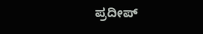ಪ್ರದೀಪ್‌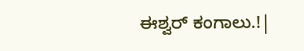ಈಶ್ವರ್‌ ಕಂಗಾಲು.!|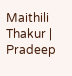Maithili Thakur | Pradeep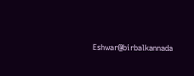Eshwar@birbalkannada